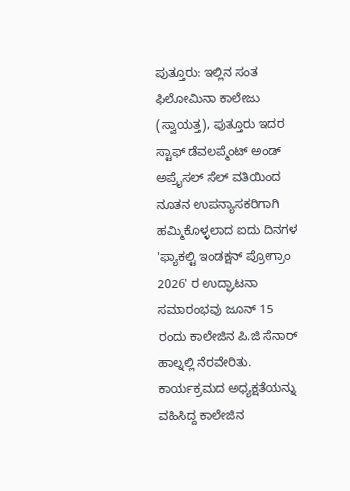ಪುತ್ತೂರು: ಇಲ್ಲಿನ ಸಂತ ಫಿಲೋಮಿನಾ ಕಾಲೇಜು (ಸ್ವಾಯತ್ತ), ಪುತ್ತೂರು ಇದರ ಸ್ಟಾಫ್ ಡೆವಲಪ್ಮೆಂಟ್ ಅಂಡ್ ಅಪ್ರೈಸಲ್ ಸೆಲ್ ವತಿಯಿಂದ ನೂತನ ಉಪನ್ಯಾಸಕರಿಗಾಗಿ ಹಮ್ಮಿಕೊಳ್ಳಲಾದ ಐದು ದಿನಗಳ 'ಫ್ಯಾಕಲ್ಟಿ ಇಂಡಕ್ಷನ್ ಪ್ರೋಗ್ರಾಂ 2026' ರ ಉದ್ಘಾಟನಾ ಸಮಾರಂಭವು ಜೂನ್ 15 ರಂದು ಕಾಲೇಜಿನ ಪಿ.ಜಿ ಸೆನಾರ್ ಹಾಲ್ನಲ್ಲಿ ನೆರವೇರಿತು.
ಕಾರ್ಯಕ್ರಮದ ಅಧ್ಯಕ್ಷತೆಯನ್ನು ವಹಿಸಿದ್ದ ಕಾಲೇಜಿನ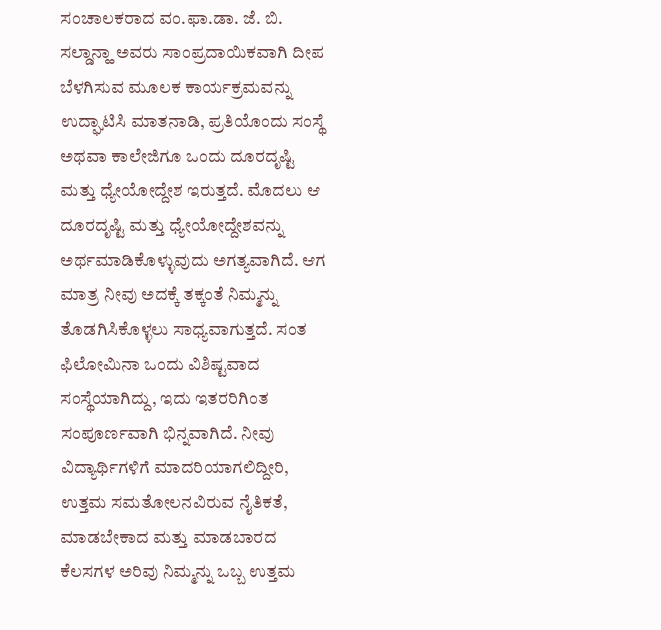ಸಂಚಾಲಕರಾದ ವಂ.ಫಾ.ಡಾ. ಜೆ. ಬಿ. ಸಲ್ಡಾನ್ಹಾ ಅವರು ಸಾಂಪ್ರದಾಯಿಕವಾಗಿ ದೀಪ ಬೆಳಗಿಸುವ ಮೂಲಕ ಕಾರ್ಯಕ್ರಮವನ್ನು ಉದ್ಘಾಟಿಸಿ ಮಾತನಾಡಿ, ಪ್ರತಿಯೊಂದು ಸಂಸ್ಥೆ ಅಥವಾ ಕಾಲೇಜಿಗೂ ಒಂದು ದೂರದೃಷ್ಟಿ ಮತ್ತು ಧ್ಯೇಯೋದ್ದೇಶ ಇರುತ್ತದೆ. ಮೊದಲು ಆ ದೂರದೃಷ್ಟಿ ಮತ್ತು ಧ್ಯೇಯೋದ್ದೇಶವನ್ನು ಅರ್ಥಮಾಡಿಕೊಳ್ಳುವುದು ಅಗತ್ಯವಾಗಿದೆ. ಆಗ ಮಾತ್ರ ನೀವು ಅದಕ್ಕೆ ತಕ್ಕಂತೆ ನಿಮ್ಮನ್ನು ತೊಡಗಿಸಿಕೊಳ್ಳಲು ಸಾಧ್ಯವಾಗುತ್ತದೆ. ಸಂತ ಫಿಲೋಮಿನಾ ಒಂದು ವಿಶಿಷ್ಟವಾದ ಸಂಸ್ಥೆಯಾಗಿದ್ದು, ಇದು ಇತರರಿಗಿಂತ ಸಂಪೂರ್ಣವಾಗಿ ಭಿನ್ನವಾಗಿದೆ. ನೀವು ವಿದ್ಯಾರ್ಥಿಗಳಿಗೆ ಮಾದರಿಯಾಗಲಿದ್ದೀರಿ, ಉತ್ತಮ ಸಮತೋಲನವಿರುವ ನೈತಿಕತೆ, ಮಾಡಬೇಕಾದ ಮತ್ತು ಮಾಡಬಾರದ ಕೆಲಸಗಳ ಅರಿವು ನಿಮ್ಮನ್ನು ಒಬ್ಬ ಉತ್ತಮ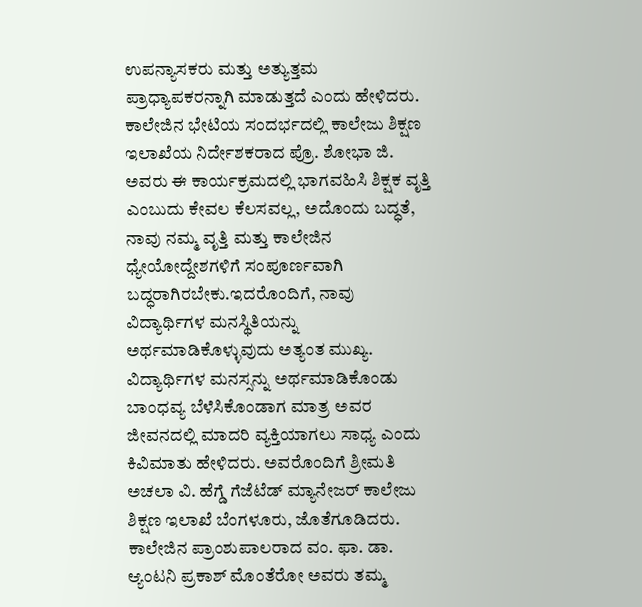ಉಪನ್ಯಾಸಕರು ಮತ್ತು ಅತ್ಯುತ್ತಮ ಪ್ರಾಧ್ಯಾಪಕರನ್ನಾಗಿ ಮಾಡುತ್ತದೆ ಎಂದು ಹೇಳಿದರು.
ಕಾಲೇಜಿನ ಭೇಟಿಯ ಸಂದರ್ಭದಲ್ಲಿ ಕಾಲೇಜು ಶಿಕ್ಷಣ ಇಲಾಖೆಯ ನಿರ್ದೇಶಕರಾದ ಪ್ರೊ. ಶೋಭಾ ಜಿ. ಅವರು ಈ ಕಾರ್ಯಕ್ರಮದಲ್ಲಿ ಭಾಗವಹಿಸಿ ಶಿಕ್ಷಕ ವೃತ್ತಿ ಎಂಬುದು ಕೇವಲ ಕೆಲಸವಲ್ಲ, ಅದೊಂದು ಬದ್ಧತೆ, ನಾವು ನಮ್ಮ ವೃತ್ತಿ ಮತ್ತು ಕಾಲೇಜಿನ ಧ್ಯೇಯೋದ್ದೇಶಗಳಿಗೆ ಸಂಪೂರ್ಣವಾಗಿ ಬದ್ಧರಾಗಿರಬೇಕು.ಇದರೊಂದಿಗೆ, ನಾವು ವಿದ್ಯಾರ್ಥಿಗಳ ಮನಸ್ಥಿತಿಯನ್ನು ಅರ್ಥಮಾಡಿಕೊಳ್ಳುವುದು ಅತ್ಯಂತ ಮುಖ್ಯ. ವಿದ್ಯಾರ್ಥಿಗಳ ಮನಸ್ಸನ್ನು ಅರ್ಥಮಾಡಿಕೊಂಡು ಬಾಂಧವ್ಯ ಬೆಳೆಸಿಕೊಂಡಾಗ ಮಾತ್ರ ಅವರ ಜೀವನದಲ್ಲಿ ಮಾದರಿ ವ್ಯಕ್ತಿಯಾಗಲು ಸಾಧ್ಯ ಎಂದು ಕಿವಿಮಾತು ಹೇಳಿದರು. ಅವರೊಂದಿಗೆ ಶ್ರೀಮತಿ ಅಚಲಾ ವಿ. ಹೆಗ್ಡೆ ಗೆಜೆಟೆಡ್ ಮ್ಯಾನೇಜರ್ ಕಾಲೇಜು ಶಿಕ್ಷಣ ಇಲಾಖೆ ಬೆಂಗಳೂರು, ಜೊತೆಗೂಡಿದರು.
ಕಾಲೇಜಿನ ಪ್ರಾಂಶುಪಾಲರಾದ ವಂ. ಫಾ. ಡಾ. ಆ್ಯಂಟನಿ ಪ್ರಕಾಶ್ ಮೊಂತೆರೋ ಅವರು ತಮ್ಮ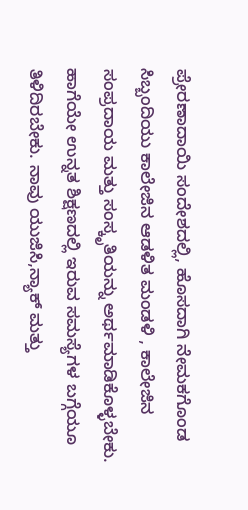ಪ್ರೇರಣಾದಾಯಿ ಸಂದೇಶದಲ್ಲಿ, ಹೊಸದಾಗಿ ನೇಮಕಗೊಂಡ ಸಿಬ್ಬಂದಿಯು ಕಾಲೇಜಿನ ಆಡಳಿತ ಮಂಡಳಿ , ಕಾಲೇಜಿನ ಸಂಪ್ರದಾಯ ಮತ್ತು ಸಂಸ್ಕೃತಿಯನ್ನು ಅರ್ಥಮಾಡಿಕೊಳ್ಳಬೇಕು. ಹಾಗೆಯೇ ಉನ್ನತ ಶಿಕ್ಷಣದಲ್ಲಿ ಇರುವ ಸಮಸ್ಯೆಗಳ ಬಗ್ಗೆಯೂ ತಿಳಿದಿರಬೇಕು. ನಾವು ಯುಜಿಸಿ,ನ್ಯಾಕ್ ಮತ್ತು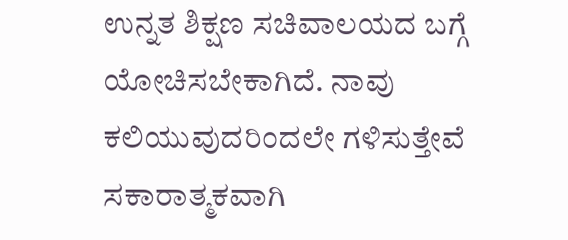ಉನ್ನತ ಶಿಕ್ಷಣ ಸಚಿವಾಲಯದ ಬಗ್ಗೆ ಯೋಚಿಸಬೇಕಾಗಿದೆ. ನಾವು ಕಲಿಯುವುದರಿಂದಲೇ ಗಳಿಸುತ್ತೇವೆ ಸಕಾರಾತ್ಮಕವಾಗಿ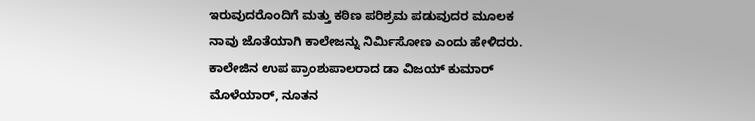ಇರುವುದರೊಂದಿಗೆ ಮತ್ತು ಕಠಿಣ ಪರಿಶ್ರಮ ಪಡುವುದರ ಮೂಲಕ ನಾವು ಜೊತೆಯಾಗಿ ಕಾಲೇಜನ್ನು ನಿರ್ಮಿಸೋಣ ಎಂದು ಹೇಳಿದರು.
ಕಾಲೇಜಿನ ಉಪ ಪ್ರಾಂಶುಪಾಲರಾದ ಡಾ ವಿಜಯ್ ಕುಮಾರ್ ಮೊಳೆಯಾರ್, ನೂತನ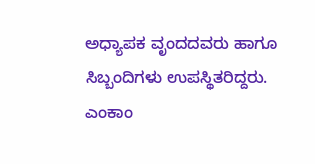ಅಧ್ಯಾಪಕ ವೃಂದದವರು ಹಾಗೂ ಸಿಬ್ಬಂದಿಗಳು ಉಪಸ್ಥಿತರಿದ್ದರು.
ಎಂಕಾಂ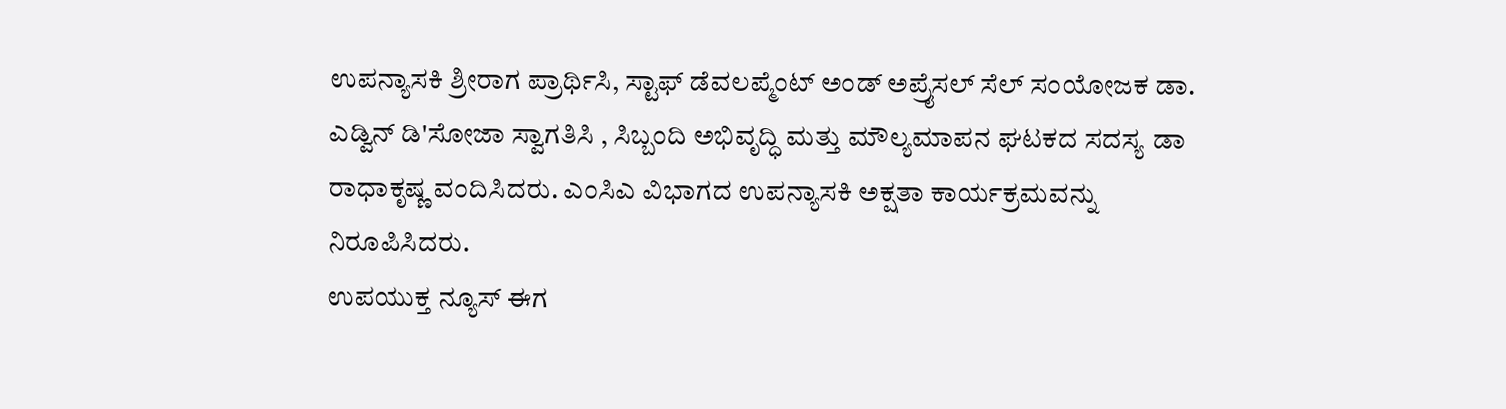ಉಪನ್ಯಾಸಕಿ ಶ್ರೀರಾಗ ಪ್ರಾರ್ಥಿಸಿ, ಸ್ಟಾಫ್ ಡೆವಲಪ್ಮೆಂಟ್ ಅಂಡ್ ಅಪ್ರೈಸಲ್ ಸೆಲ್ ಸಂಯೋಜಕ ಡಾ. ಎಡ್ವಿನ್ ಡಿ'ಸೋಜಾ ಸ್ವಾಗತಿಸಿ , ಸಿಬ್ಬಂದಿ ಅಭಿವೃದ್ಧಿ ಮತ್ತು ಮೌಲ್ಯಮಾಪನ ಘಟಕದ ಸದಸ್ಯ ಡಾ ರಾಧಾಕೃಷ್ಣ ವಂದಿಸಿದರು. ಎಂಸಿಎ ವಿಭಾಗದ ಉಪನ್ಯಾಸಕಿ ಅಕ್ಷತಾ ಕಾರ್ಯಕ್ರಮವನ್ನು ನಿರೂಪಿಸಿದರು.
ಉಪಯುಕ್ತ ನ್ಯೂಸ್ ಈಗ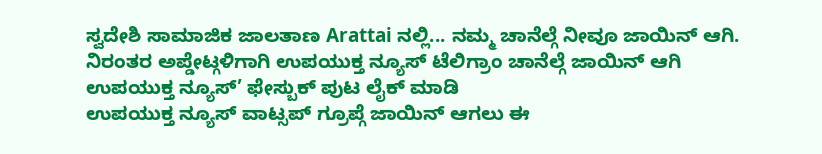ಸ್ವದೇಶಿ ಸಾಮಾಜಿಕ ಜಾಲತಾಣ Arattai ನಲ್ಲಿ... ನಮ್ಮ ಚಾನೆಲ್ಗೆ ನೀವೂ ಜಾಯಿನ್ ಆಗಿ.
ನಿರಂತರ ಅಪ್ಡೇಟ್ಗಳಿಗಾಗಿ ಉಪಯುಕ್ತ ನ್ಯೂಸ್ ಟೆಲಿಗ್ರಾಂ ಚಾನೆಲ್ಗೆ ಜಾಯಿನ್ ಆಗಿ
ಉಪಯುಕ್ತ ನ್ಯೂಸ್’ ಫೇಸ್ಬುಕ್ ಪುಟ ಲೈಕ್ ಮಾಡಿ
ಉಪಯುಕ್ತ ನ್ಯೂಸ್ ವಾಟ್ಸಪ್ ಗ್ರೂಪ್ಗೆ ಜಾಯಿನ್ ಆಗಲು ಈ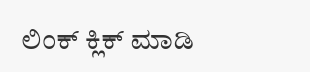ಲಿಂಕ್ ಕ್ಲಿಕ್ ಮಾಡಿ